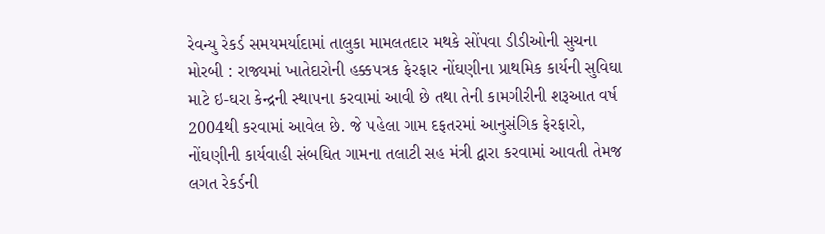રેવન્યુ રેકર્ડ સમયમર્યાદામાં તાલુકા મામલતદાર મથકે સોંપવા ડીડીઓની સુચના મોરબી : રાજ્યમાં ખાતેદારોની હક્ક૫ત્રક ફેરફાર નોંઘણીના પ્રાથમિક કાર્યની સુવિઘા માટે ઇ-ઘરા કેન્દ્રની સ્થા૫ના કરવામાં આવી છે તથા તેની કામગીરીની શરૂઆત વર્ષ 2004થી કરવામાં આવેલ છે. જે ૫હેલા ગામ દફતરમાં આનુસંગિક ફેરફારો, નોંઘણીની કાર્યવાહી સંબઘિત ગામના તલાટી સહ મંત્રી દ્વારા કરવામાં આવતી તેમજ લગત રેકર્ડની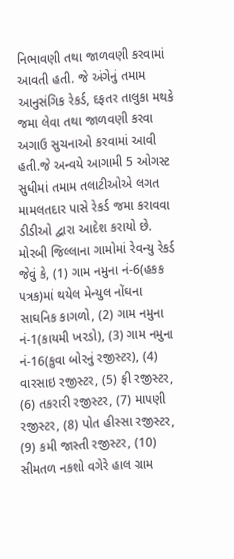નિભાવણી તથા જાળવણી કરવામાં આવતી હતી. જે અંગેનું તમામ આનુસંગિક રેકર્ડ, દફતર તાલુકા મથકે જમા લેવા તથા જાળવણી કરવા અગાઉ સુચનાઓ કરવામાં આવી હતી.જે અન્વયે આગામી 5 ઓગસ્ટ સુધીમાં તમામ તલાટીઓએ લગત મામલતદાર પાસે રેકર્ડ જમા કરાવવા ડીડીઓ દ્વારા આદેશ કરાયો છે. મોરબી જિલ્લાના ગામોમાં રેવન્યુ રેકર્ડ જેવું કે, (1) ગામ નમુના નં-6(હકક ૫ત્રક)માં થયેલ મેન્યુલ નોંઘના સાઘનિક કાગળો, (2) ગામ નમુના નં-1(કાયમી ખરડો), (3) ગામ નમુના નં-16(કુવા બોરનું રજીસ્ટર), (4) વારસાઇ રજીસ્ટર, (5) ફી રજીસ્ટર, (6) તકરારી રજીસ્ટર, (7) મા૫ણી રજીસ્ટર, (8) પોત હીસ્સા રજીસ્ટર, (9) કમી જાસ્તી રજીસ્ટર, (10) સીમતળ નકશો વગેરે હાલ ગ્રામ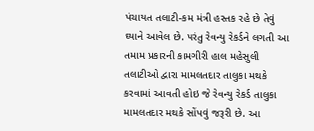પંચાયત તલાટી-કમ મંત્રી હસ્તક રહે છે તેવું ઘ્યાને આવેલ છે. ૫રંતુ રેવન્યુ રેકર્ડને લગતી આ તમામ પ્રકારની કામગીરી હાલ મહેસુલી તલાટીઓ દ્વારા મામલતદાર તાલુકા મથકે કરવામાં આવતી હોઇ જે રેવન્યુ રેકર્ડ તાલુકા મામલતદાર મથકે સોંપવું જરૂરી છે. આ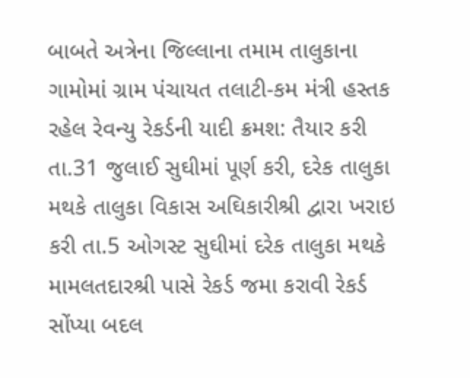બાબતે અત્રેના જિલ્લાના તમામ તાલુકાના ગામોમાં ગ્રામ પંચાયત તલાટી-કમ મંત્રી હસ્તક રહેલ રેવન્યુ રેકર્ડની યાદી ક્રમશ: તૈયાર કરી તા.31 જુલાઈ સુઘીમાં પૂર્ણ કરી, દરેક તાલુકા મથકે તાલુકા વિકાસ અઘિકારીશ્રી દ્વારા ખરાઇ કરી તા.5 ઓગસ્ટ સુઘીમાં દરેક તાલુકા મથકે મામલતદારશ્રી પાસે રેકર્ડ જમા કરાવી રેકર્ડ સોંપ્યા બદલ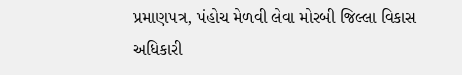પ્રમાણ૫ત્ર, પંહોચ મેળવી લેવા મોરબી જિલ્લા વિકાસ અધિકારી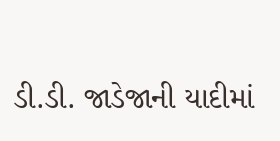ડી.ડી. જાડેજાની યાદીમાં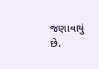જણાવાયું છે.